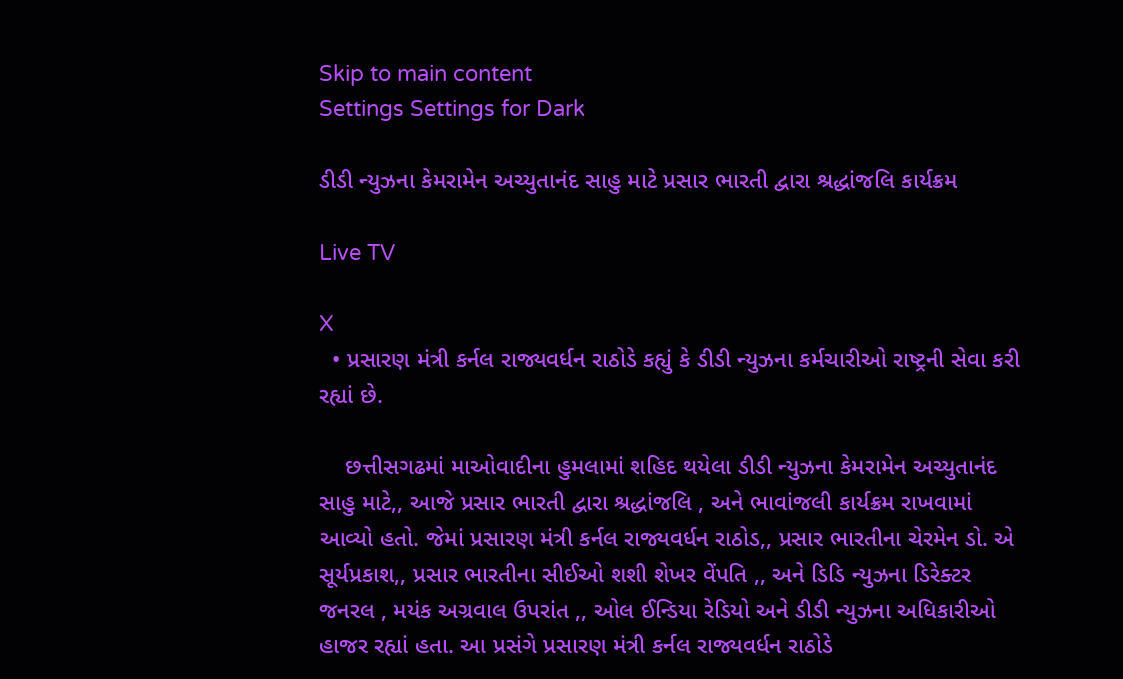Skip to main content
Settings Settings for Dark

ડીડી ન્યુઝના કેમરામેન અચ્યુતાનંદ સાહુ માટે પ્રસાર ભારતી દ્વારા શ્રદ્ધાંજલિ કાર્યક્રમ

Live TV

X
  • પ્રસારણ મંત્રી કર્નલ રાજ્યવર્ધન રાઠોડે કહ્યું કે ડીડી ન્યુઝના કર્મચારીઓ રાષ્ટ્રની સેવા કરી રહ્યાં છે.

    છત્તીસગઢમાં માઓવાદીના હુમલામાં શહિદ થયેલા ડીડી ન્યુઝના કેમરામેન અચ્યુતાનંદ સાહુ માટે,, આજે પ્રસાર ભારતી દ્વારા શ્રદ્ધાંજલિ , અને ભાવાંજલી કાર્યક્રમ રાખવામાં આવ્યો હતો. જેમાં પ્રસારણ મંત્રી કર્નલ રાજ્યવર્ધન રાઠોડ,, પ્રસાર ભારતીના ચેરમેન ડો. એ સૂર્યપ્રકાશ,, પ્રસાર ભારતીના સીઈઓ શશી શેખર વેંપતિ ,, અને ડિડિ ન્યુઝના ડિરેક્ટર જનરલ , મયંક અગ્રવાલ ઉપરાંત ,, ઓલ ઈન્ડિયા રેડિયો અને ડીડી ન્યુઝના અધિકારીઓ હાજર રહ્યાં હતા. આ પ્રસંગે પ્રસારણ મંત્રી કર્નલ રાજ્યવર્ધન રાઠોડે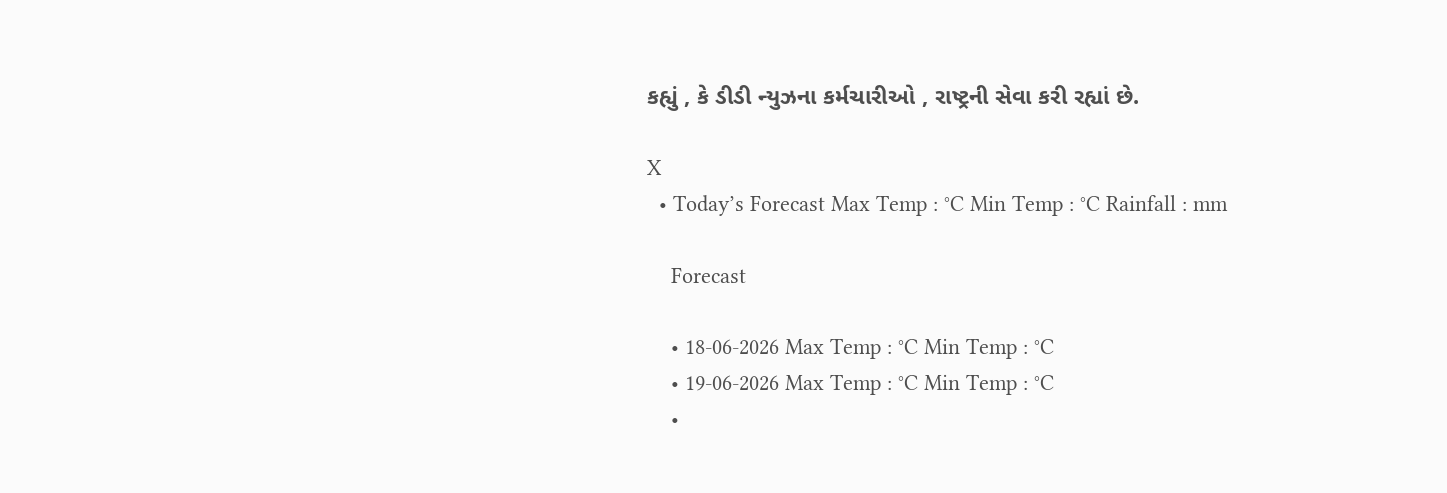કહ્યું , કે ડીડી ન્યુઝના કર્મચારીઓ , રાષ્ટ્રની સેવા કરી રહ્યાં છે.

X
  • Today’s Forecast Max Temp : °C Min Temp : °C Rainfall : mm

    Forecast

    • 18-06-2026 Max Temp : °C Min Temp : °C
    • 19-06-2026 Max Temp : °C Min Temp : °C
    •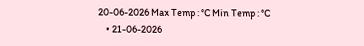20-06-2026 Max Temp : °C Min Temp : °C
    • 21-06-2026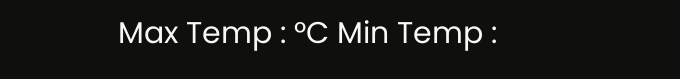Max Temp : °C Min Temp :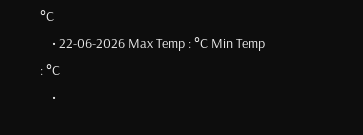°C
    • 22-06-2026 Max Temp : °C Min Temp : °C
    •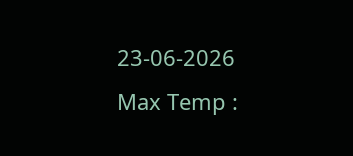23-06-2026 Max Temp :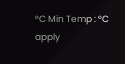°C Min Temp : °C
apply